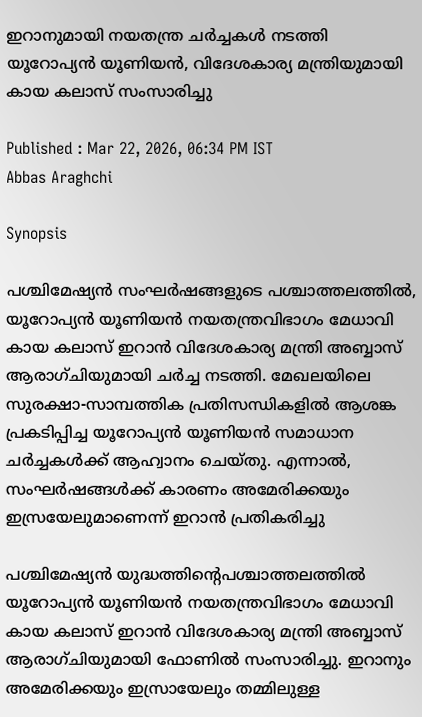ഇറാനുമായി നയതന്ത്ര ചർച്ചകൾ നടത്തി യൂറോപ്യൻ യൂണിയൻ, വിദേശകാര്യ മന്ത്രിയുമായി കായ കലാസ് സംസാരിച്ചു

Published : Mar 22, 2026, 06:34 PM IST
Abbas Araghchi

Synopsis

പശ്ചിമേഷ്യൻ സംഘർഷങ്ങളുടെ പശ്ചാത്തലത്തിൽ, യൂറോപ്യൻ യൂണിയൻ നയതന്ത്രവിഭാഗം മേധാവി കായ കലാസ് ഇറാൻ വിദേശകാര്യ മന്ത്രി അബ്ബാസ് ആരാഗ്ചിയുമായി ചർച്ച നടത്തി. മേഖലയിലെ സുരക്ഷാ-സാമ്പത്തിക പ്രതിസന്ധികളിൽ ആശങ്ക പ്രകടിപ്പിച്ച യൂറോപ്യൻ യൂണിയൻ സമാധാന ചർച്ചകൾക്ക് ആഹ്വാനം ചെയ്തു. എന്നാൽ, സംഘർഷങ്ങൾക്ക് കാരണം അമേരിക്കയും ഇസ്രയേലുമാണെന്ന് ഇറാൻ പ്രതികരിച്ചു

പശ്ചിമേഷ്യൻ യുദ്ധത്തിന്‍റെപശ്ചാത്തലത്തിൽ യൂറോപ്യൻ യൂണിയൻ നയതന്ത്രവിഭാഗം മേധാവി കായ കലാസ് ഇറാൻ വിദേശകാര്യ മന്ത്രി അബ്ബാസ് ആരാഗ്ചിയുമായി ഫോണിൽ സംസാരിച്ചു. ഇറാനും അമേരിക്കയും ഇസ്രായേലും തമ്മിലുള്ള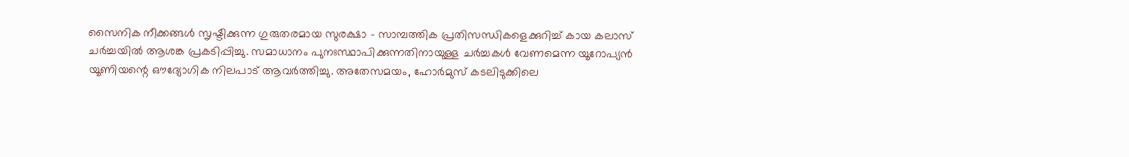സൈനിക നീക്കങ്ങൾ സൃഷ്ടിക്കുന്ന ഗുരുതരമായ സുരക്ഷാ - സാമ്പത്തിക പ്രതിസന്ധികളെക്കുറിച്ച് കായ കലാസ് ചർച്ചയിൽ ആശങ്ക പ്രകടിപ്പിച്ചു. സമാധാനം പുനഃസ്ഥാപിക്കുന്നതിനായുള്ള ചർച്ചകൾ വേണമെന്ന യൂറോപ്യൻ യൂണിയന്റെ ഔദ്യോഗിക നിലപാട് ആവർത്തിച്ചു. അതേസമയം, ഹോർമുസ് കടലിടുക്കിലെ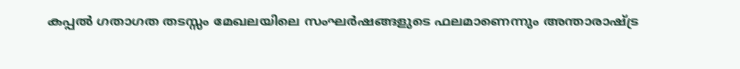കപ്പൽ ഗതാഗത തടസ്സം മേഖലയിലെ സംഘർഷങ്ങളുടെ ഫലമാണെന്നും അന്താരാഷ്ട്ര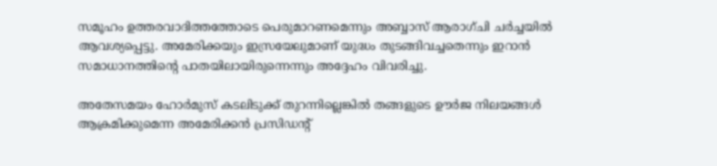സമൂഹം ഉത്തരവാദിത്തത്തോടെ പെരുമാറണമെന്നും അബ്ബാസ് ആരാഗ്ചി ചർച്ചയിൽ ആവശ്യപ്പെട്ടു. അമേരിക്കയും ഇസ്രയേലുമാണ് യുദ്ധം തുടങ്ങിവച്ചതെന്നും ഇറാൻ സമാധാനത്തിന്‍റെ പാതയിലായിരുന്നെന്നും അദ്ദേഹം വിവരിച്ചു.

അതേസമയം ഹോർമുസ് കടലിടുക്ക് തുറന്നില്ലെങ്കിൽ തങ്ങളുടെ ഊർജ നിലയങ്ങൾ ആക്രമിക്കുമെന്ന അമേരിക്കൻ പ്രസിഡന്‍റ്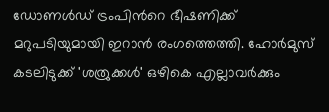ഡോണൾഡ് ട്രംപിന്‍റെ ഭീഷണിക്ക് മറുപടിയുമായി ഇറാൻ രംഗത്തെത്തി. ഹോർമുസ് കടലിടുക്ക് 'ശത്രുക്കൾ' ഒഴികെ എല്ലാവർക്കും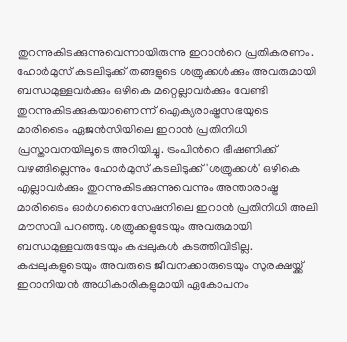തുറന്നുകിടക്കുന്നുവെന്നായിരുന്നു ഇറാന്‍റെ പ്രതികരണം. ഹോർമുസ് കടലിടുക്ക് തങ്ങളുടെ ശത്രുക്കൾക്കും അവരുമായി ബന്ധമുള്ളവർക്കും ഒഴികെ മറ്റെല്ലാവർക്കും വേണ്ടി തുറന്നുകിടക്കുകയാണെന്ന് ഐക്യരാഷ്ട്രസഭയുടെ മാരിടൈം ഏജൻസിയിലെ ഇറാൻ പ്രതിനിധി പ്രസ്താവനയിലൂടെ അറിയിച്ചു. ട്രംപിന്‍റെ ഭീഷണിക്ക് വഴങ്ങില്ലെന്നും ഹോർമുസ് കടലിടുക്ക് 'ശത്രുക്കൾ' ഒഴികെ എല്ലാവർക്കും തുറന്നുകിടക്കുന്നുവെന്നും അന്താരാഷ്ട്ര മാരിടൈം ഓർഗനൈസേഷനിലെ ഇറാൻ പ്രതിനിധി അലി മൗസവി പറഞ്ഞു. ശത്രുക്കളുടേയും അവരുമായി ബന്ധമുള്ളവരുടേയും കപ്പലുകൾ കടത്തിവിടില്ല. കപ്പലുകളുടെയും അവരുടെ ജീവനക്കാരുടെയും സുരക്ഷയ്ക്ക് ഇറാനിയൻ അധികാരികളുമായി ഏകോപനം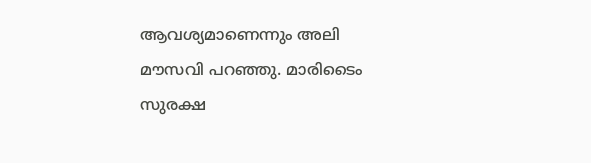ആവശ്യമാണെന്നും അലി മൗസവി പറഞ്ഞു. മാരിടൈം സുരക്ഷ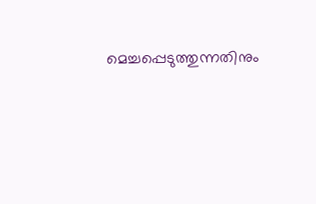മെച്ചപ്പെടുത്തുന്നതിനും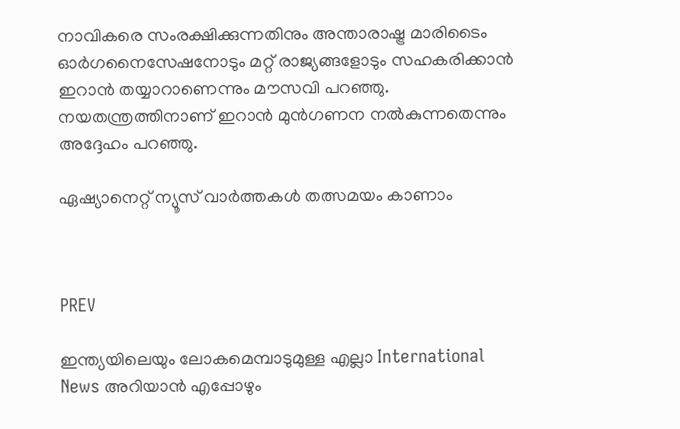നാവികരെ സംരക്ഷിക്കുന്നതിനും അന്താരാഷ്ട്ര മാരിടൈം ഓർഗനൈസേഷനോടും മറ്റ് രാജ്യങ്ങളോടും സഹകരിക്കാൻ ഇറാൻ തയ്യാറാണെന്നും മൗസവി പറഞ്ഞു. നയതന്ത്രത്തിനാണ് ഇറാൻ മുൻഗണന നൽകുന്നതെന്നും അദ്ദേഹം പറഞ്ഞു.

ഏഷ്യാനെറ്റ് ന്യൂസ് വാർത്തകൾ തത്സമയം കാണാം



PREV

ഇന്ത്യയിലെയും ലോകമെമ്പാടുമുള്ള എല്ലാ International News അറിയാൻ എപ്പോഴും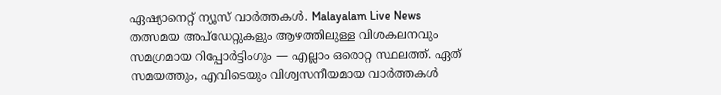ഏഷ്യാനെറ്റ് ന്യൂസ് വാർത്തകൾ. Malayalam Live News  തത്സമയ അപ്‌ഡേറ്റുകളും ആഴത്തിലുള്ള വിശകലനവും സമഗ്രമായ റിപ്പോർട്ടിംഗും — എല്ലാം ഒരൊറ്റ സ്ഥലത്ത്. ഏത് സമയത്തും, എവിടെയും വിശ്വസനീയമായ വാർത്തകൾ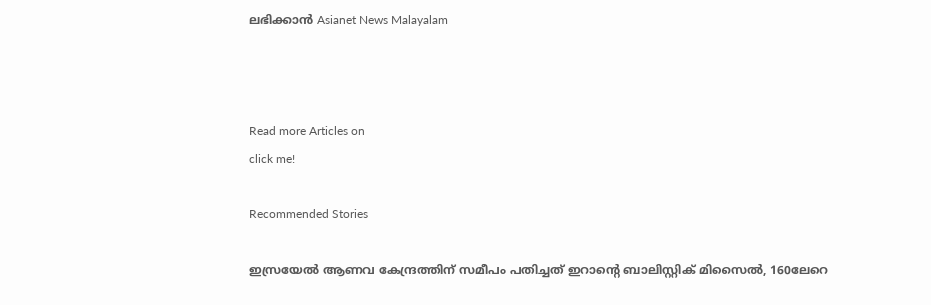ലഭിക്കാൻ Asianet News Malayalam



Read more Articles on
click me!

Recommended Stories

ഇസ്രയേൽ ആണവ കേന്ദ്രത്തിന് സമീപം പതിച്ചത് ഇറാന്റെ ബാലിസ്റ്റിക് മിസൈൽ, 160ലേറെ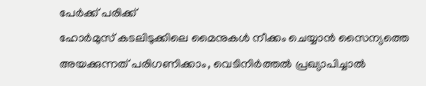പേർക്ക് പരിക്ക്
ഹോർമുസ് കടലിടുക്കിലെ മൈനുകൾ നീക്കം ചെയ്യാൻ സൈന്യത്തെ അയക്കുന്നത് പരിഗണിക്കാം, വെടിനിർത്തൽ പ്രഖ്യാപിച്ചാൽ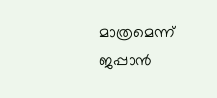മാത്രമെന്ന് ജപ്പാൻ